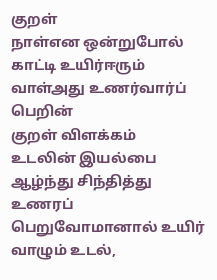குறள்
நாள்என ஒன்றுபோல் காட்டி உயிர்ஈரும்
வாள்அது உணர்வார்ப் பெறின்
குறள் விளக்கம்
உடலின் இயல்பை ஆழ்ந்து சிந்தித்து உணரப் பெறுவோமானால் உயிர் வாழும் உடல்,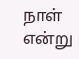நாள் என்று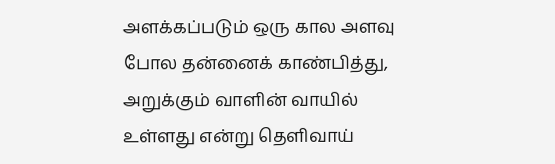அளக்கப்படும் ஒரு கால அளவு போல தன்னைக் காண்பித்து, அறுக்கும் வாளின் வாயில் உள்ளது என்று தெளிவாய்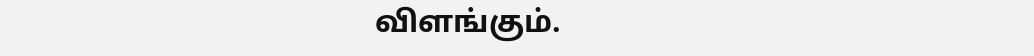விளங்கும்.